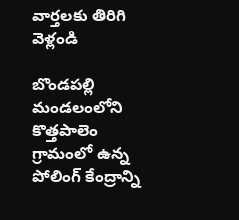వార్తలకు తిరిగి వెళ్లండి

బొండపల్లి మండలంలోని కొత్తపాలెం గ్రామంలో ఉన్న పోలింగ్ కేంద్రాన్ని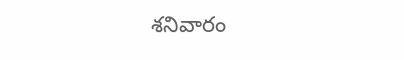శనివారం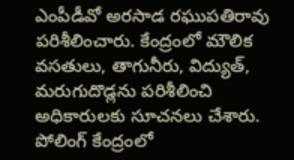ఎంపీడీవో అరసాడ రఘుపతిరావు పరిశీలించారు. కేంద్రంలో మౌలిక వసతులు, తాగునీరు, విద్యుత్, మరుగుదొడ్లను పరిశీలించి అధికారులకు సూచనలు చేశారు.
పోలింగ్ కేంద్రంలో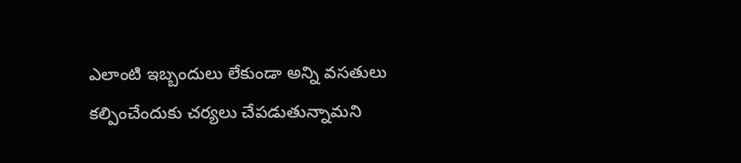ఎలాంటి ఇబ్బందులు లేకుండా అన్ని వసతులు కల్పించేందుకు చర్యలు చేపడుతున్నామని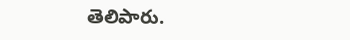తెలిపారు.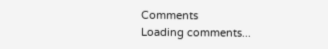Comments
Loading comments...